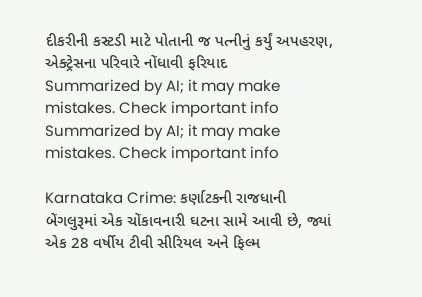દીકરીની કસ્ટડી માટે પોતાની જ પત્નીનું કર્યું અપહરણ, એક્ટ્રેસના પરિવારે નોંધાવી ફરિયાદ
Summarized by AI; it may make mistakes. Check important info
Summarized by AI; it may make mistakes. Check important info

Karnataka Crime: કર્ણાટકની રાજધાની બેંગલુરૂમાં એક ચોંકાવનારી ઘટના સામે આવી છે, જ્યાં એક 28 વર્ષીય ટીવી સીરિયલ અને ફિલ્મ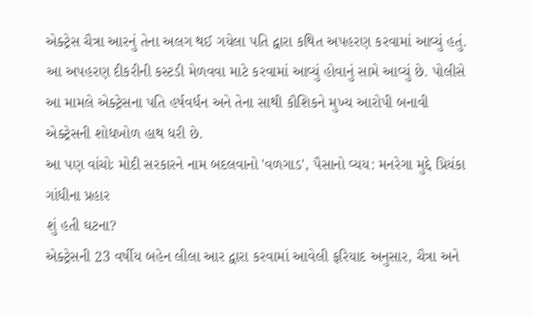એક્ટ્રેસ ચૈત્રા આરનું તેના અલગ થઈ ગયેલા પતિ દ્વારા કથિત અપહરણ કરવામાં આવ્યું હતું. આ અપહરણ દીકરીની કસ્ટડી મેળવવા માટે કરવામાં આવ્યું હોવાનું સામે આવ્યું છે. પોલીસે આ મામલે એક્ટ્રેસના પતિ હર્ષવર્ધન અને તેના સાથી કૌશિકને મુખ્ય આરોપી બનાવી એક્ટ્રેસની શોધખોળ હાથ ધરી છે.
આ પણ વાંચોઃ મોદી સરકારને નામ બદલવાનો 'વળગાડ', પૈસાનો વ્યય: મનરેગા મુદ્દે પ્રિયંકા ગાંધીના પ્રહાર
શું હતી ઘટના?
એક્ટ્રેસની 23 વર્ષીય બહેન લીલા આર દ્વારા કરવામાં આવેલી ફરિયાદ અનુસાર, ચૈત્રા અને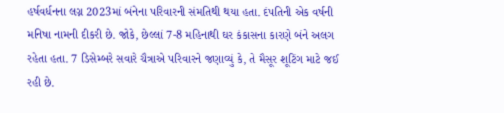હર્ષવર્ધનના લગ્ન 2023માં બંનેના પરિવારની સંમતિથી થયા હતા. દંપતિની એક વર્ષની મનિષા નામની દીકરી છે. જોકે, છેલ્લાં 7-8 મહિનાથી ઘર કંકાસના કારણે બંને અલગ રહેતા હતા. 7 ડિસેમ્બરે સવારે ચૈત્રાએ પરિવારને જણાવ્યું કે, તે મૈસૂર શૂટિંગ માટે જઈ રહી છે.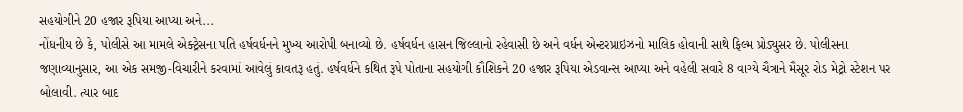સહયોગીને 20 હજાર રૂપિયા આપ્યા અને...
નોંધનીય છે કે, પોલીસે આ મામલે એક્ટ્રેસના પતિ હર્ષવર્ધનને મુખ્ય આરોપી બનાવ્યો છે. હર્ષવર્ધન હાસન જિલ્લાનો રહેવાસી છે અને વર્ધન એન્ટરપ્રાઇઝનો માલિક હોવાની સાથે ફિલ્મ પ્રોડ્યુસર છે. પોલીસના જણાવ્યાનુસાર, આ એક સમજી-વિચારીને કરવામાં આવેલું કાવતરૂ હતું. હર્ષવર્ધને કથિત રૂપે પોતાના સહયોગી કૌશિકને 20 હજાર રૂપિયા એડવાન્સ આપ્યા અને વહેલી સવારે 8 વાગ્યે ચૈત્રાને મૈસૂર રોડ મેટ્રો સ્ટેશન પર બોલાવી. ત્યાર બાદ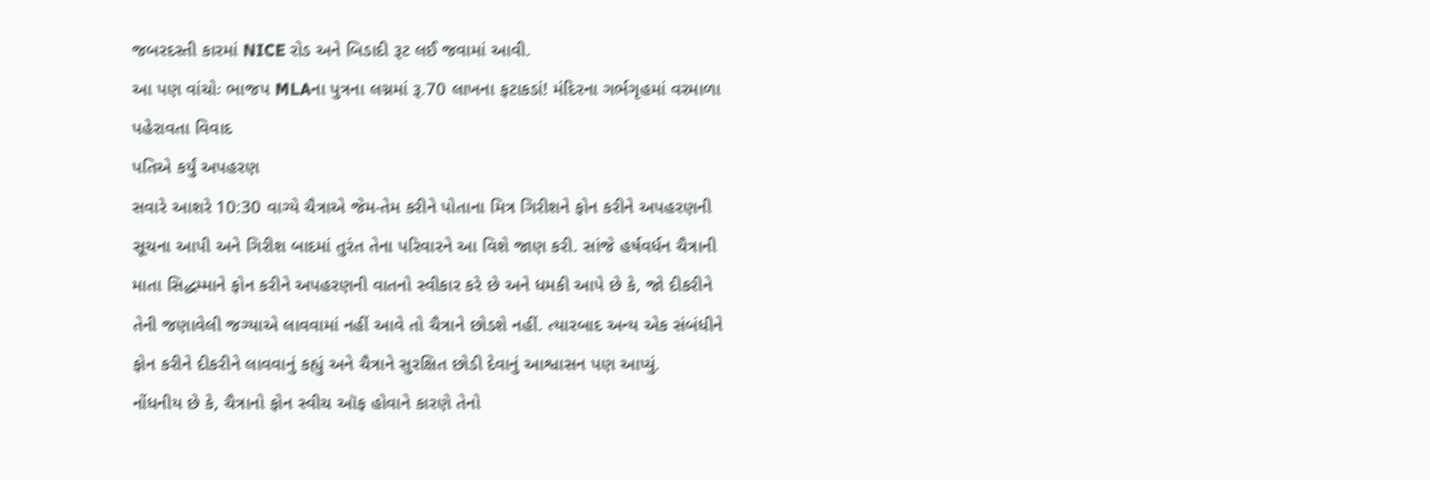જબરદસ્તી કારમાં NICE રોડ અને બિડાદી રૂટ લઈ જવામાં આવી.
આ પણ વાંચોઃ ભાજપ MLAના પુત્રના લગ્નમાં રૂ.70 લાખના ફટાકડાં! મંદિરના ગર્ભગૃહમાં વરમાળા પહેરાવતા વિવાદ
પતિએ કર્યું અપહરણ
સવારે આશરે 10:30 વાગ્યે ચૈત્રાએ જેમ-તેમ કરીને પોતાના મિત્ર ગિરીશને ફોન કરીને અપહરણની સૂચના આપી અને ગિરીશ બાદમાં તુરંત તેના પરિવારને આ વિશે જાણ કરી. સાંજે હર્ષવર્ધન ચૈત્રાની માતા સિદ્ધમ્માને ફોન કરીને અપહરણની વાતનો સ્વીકાર કરે છે અને ધમકી આપે છે કે, જો દીકરીને તેની જણાવેલી જગ્યાએ લાવવામાં નહીં આવે તો ચૈત્રાને છોડશે નહીં. ત્યારબાદ અન્ય એક સંબંધીને ફોન કરીને દીકરીને લાવવાનું કહ્યું અને ચૈત્રાને સુરક્ષિત છોડી દેવાનું આશ્વાસન પણ આપ્યું.
નોંધનીય છે કે, ચૈત્રાનો ફોન સ્વીચ ઑફ હોવાને કારણે તેનો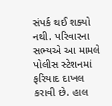સંપર્ક થઈ શક્યો નથી. પરિવારના સભ્યએ આ મામલે પોલીસ સ્ટેશનમાં ફરિયાદ દાખલ કરાવી છે. હાલ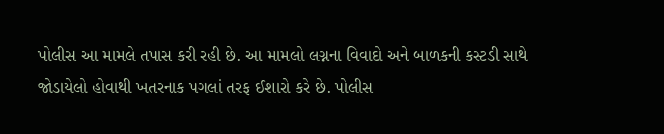પોલીસ આ મામલે તપાસ કરી રહી છે. આ મામલો લગ્નના વિવાદો અને બાળકની કસ્ટડી સાથે જોડાયેલો હોવાથી ખતરનાક પગલાં તરફ ઈશારો કરે છે. પોલીસ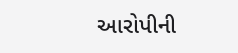આરોપીની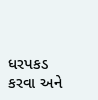ધરપકડ કરવા અને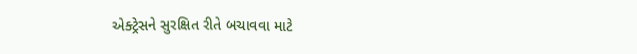એક્ટ્રેસને સુરક્ષિત રીતે બચાવવા માટે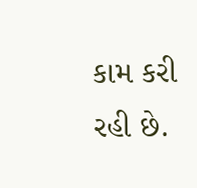કામ કરી રહી છે.